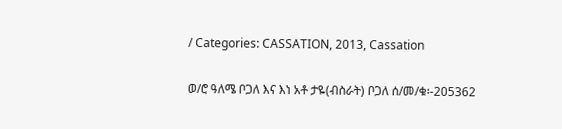/ Categories: CASSATION, 2013, Cassation

ወ/ሮ ዓለሜ ቦጋለ እና እነ አቶ ታዬ(ብስራት) ቦጋለ ሰ/መ/ቁ፡-205362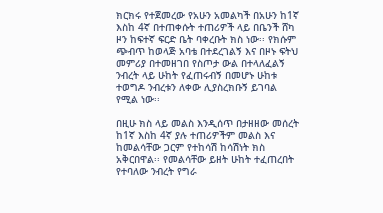ክርክሩ የተጀመረው የአሁን አመልካች በአሁን ከ1ኛ እስከ 4ኛ በተጠቀሱት ተጠሪዎች ላይ በቤንች ሸካ ዞን ከፍተኛ ፍርድ ቤት ባቀረቡት ክስ ነው፡፡ የክሱም ጭብጥ ከወላጅ አባቴ በተደረገልኝ እና በዞኑ ፍትህ መምሪያ በተመዘገበ የስጦታ ውል በተላለፈልኝ ንብረት ላይ ሁከት የፈጠሩብኝ በመሆኑ ሁከቱ ተወግዶ ንብረቱን ለቀው ሊያስረክቡኝ ይገባል የሚል ነው፡፡

በዚሁ ክስ ላይ መልስ እንዲሰጥ በታዘዘው መሰረት ከ1ኛ እስከ 4ኛ ያሉ ተጠሪዎችም መልስ እና ከመልሳቸው ጋርም የተከሳሽ ከሳሽነት ክስ አቅርበዋል፡፡ የመልሳቸው ይዘት ሁከት ተፈጠረበት የተባለው ንብረት የግራ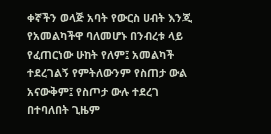ቀኛችን ወላጅ አባት የውርስ ሀብት እንጂ የአመልካችዋ ባለመሆኑ በንብረቱ ላይ የፈጠርነው ሁከት የለም፤ አመልካች ተደረገልኝ የምትለውንም የስጠታ ውል አናውቅም፤ የስጦታ ውሉ ተደረገ በተባለበት ጊዜም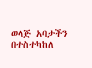ወላጅ አባታችን በተስተካከለ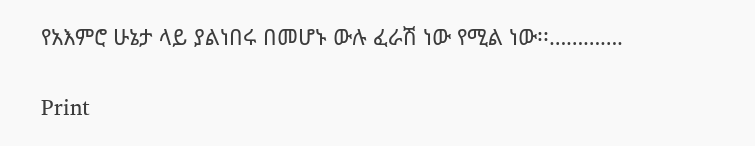የአእምሮ ሁኔታ ላይ ያልነበሩ በመሆኑ ውሉ ፈራሽ ነው የሚል ነው፡፡………….

Print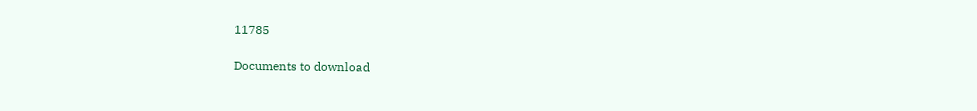11785

Documents to download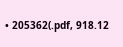• 205362(.pdf, 918.12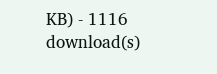KB) - 1116 download(s)